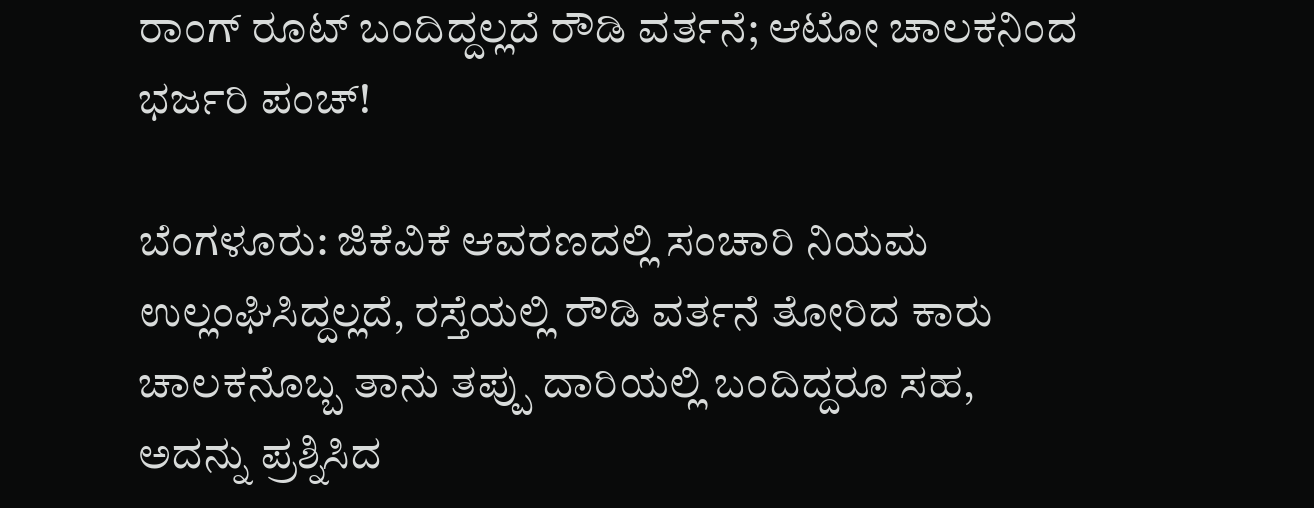ರಾಂಗ್ ರೂಟ್ ಬಂದಿದ್ದಲ್ಲದೆ ರೌಡಿ ವರ್ತನೆ; ಆಟೋ ಚಾಲಕನಿಂದ ಭರ್ಜರಿ ಪಂಚ್!

ಬೆಂಗಳೂರು: ಜಿಕೆವಿಕೆ ಆವರಣದಲ್ಲಿ ಸಂಚಾರಿ ನಿಯಮ ಉಲ್ಲಂಘಿಸಿದ್ದಲ್ಲದೆ, ರಸ್ತೆಯಲ್ಲಿ ರೌಡಿ ವರ್ತನೆ ತೋರಿದ ಕಾರು ಚಾಲಕನೊಬ್ಬ ತಾನು ತಪ್ಪು ದಾರಿಯಲ್ಲಿ ಬಂದಿದ್ದರೂ ಸಹ, ಅದನ್ನು ಪ್ರಶ್ನಿಸಿದ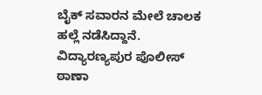ಬೈಕ್ ಸವಾರನ ಮೇಲೆ ಚಾಲಕ ಹಲ್ಲೆ ನಡೆಸಿದ್ದಾನೆ. ವಿದ್ಯಾರಣ್ಯಪುರ ಪೊಲೀಸ್ ಠಾಣಾ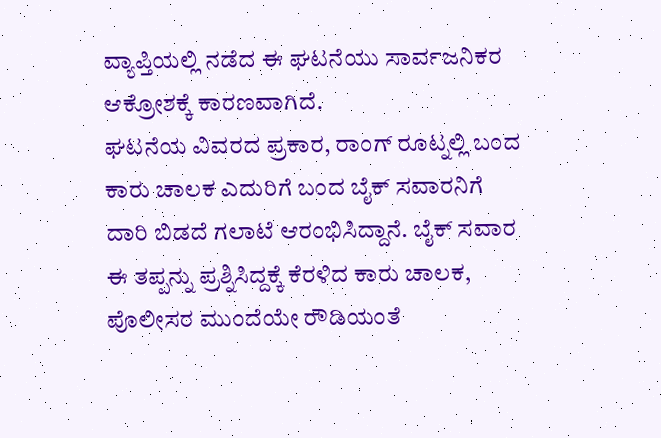ವ್ಯಾಪ್ತಿಯಲ್ಲಿ ನಡೆದ ಈ ಘಟನೆಯು ಸಾರ್ವಜನಿಕರ ಆಕ್ರೋಶಕ್ಕೆ ಕಾರಣವಾಗಿದೆ.
ಘಟನೆಯ ವಿವರದ ಪ್ರಕಾರ, ರಾಂಗ್ ರೂಟ್ನಲ್ಲಿ ಬಂದ ಕಾರು ಚಾಲಕ ಎದುರಿಗೆ ಬಂದ ಬೈಕ್ ಸವಾರನಿಗೆ ದಾರಿ ಬಿಡದೆ ಗಲಾಟೆ ಆರಂಭಿಸಿದ್ದಾನೆ. ಬೈಕ್ ಸವಾರ ಈ ತಪ್ಪನ್ನು ಪ್ರಶ್ನಿಸಿದ್ದಕ್ಕೆ ಕೆರಳಿದ ಕಾರು ಚಾಲಕ, ಪೊಲೀಸರ ಮುಂದೆಯೇ ರೌಡಿಯಂತೆ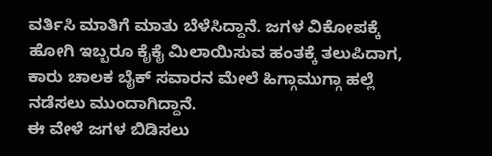ವರ್ತಿಸಿ ಮಾತಿಗೆ ಮಾತು ಬೆಳೆಸಿದ್ದಾನೆ. ಜಗಳ ವಿಕೋಪಕ್ಕೆ ಹೋಗಿ ಇಬ್ಬರೂ ಕೈಕೈ ಮಿಲಾಯಿಸುವ ಹಂತಕ್ಕೆ ತಲುಪಿದಾಗ, ಕಾರು ಚಾಲಕ ಬೈಕ್ ಸವಾರನ ಮೇಲೆ ಹಿಗ್ಗಾಮುಗ್ಗಾ ಹಲ್ಲೆ ನಡೆಸಲು ಮುಂದಾಗಿದ್ದಾನೆ.
ಈ ವೇಳೆ ಜಗಳ ಬಿಡಿಸಲು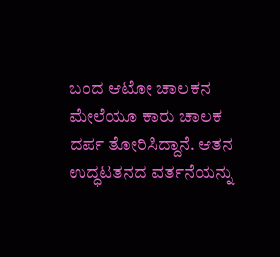ಬಂದ ಆಟೋ ಚಾಲಕನ ಮೇಲೆಯೂ ಕಾರು ಚಾಲಕ ದರ್ಪ ತೋರಿಸಿದ್ದಾನೆ. ಆತನ ಉದ್ಧಟತನದ ವರ್ತನೆಯನ್ನು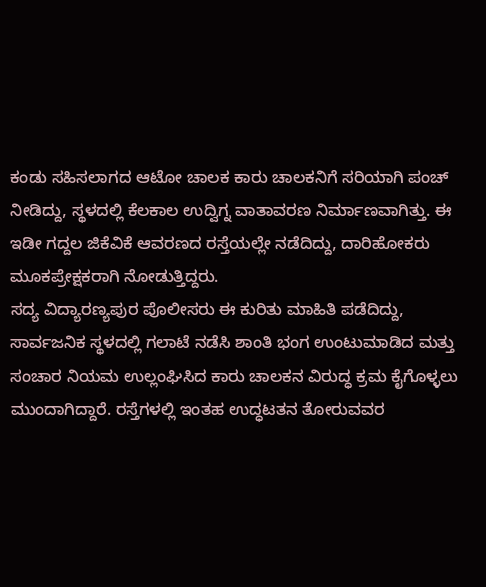ಕಂಡು ಸಹಿಸಲಾಗದ ಆಟೋ ಚಾಲಕ ಕಾರು ಚಾಲಕನಿಗೆ ಸರಿಯಾಗಿ ಪಂಚ್ ನೀಡಿದ್ದು, ಸ್ಥಳದಲ್ಲಿ ಕೆಲಕಾಲ ಉದ್ವಿಗ್ನ ವಾತಾವರಣ ನಿರ್ಮಾಣವಾಗಿತ್ತು. ಈ ಇಡೀ ಗದ್ದಲ ಜಿಕೆವಿಕೆ ಆವರಣದ ರಸ್ತೆಯಲ್ಲೇ ನಡೆದಿದ್ದು, ದಾರಿಹೋಕರು ಮೂಕಪ್ರೇಕ್ಷಕರಾಗಿ ನೋಡುತ್ತಿದ್ದರು.
ಸದ್ಯ ವಿದ್ಯಾರಣ್ಯಪುರ ಪೊಲೀಸರು ಈ ಕುರಿತು ಮಾಹಿತಿ ಪಡೆದಿದ್ದು, ಸಾರ್ವಜನಿಕ ಸ್ಥಳದಲ್ಲಿ ಗಲಾಟೆ ನಡೆಸಿ ಶಾಂತಿ ಭಂಗ ಉಂಟುಮಾಡಿದ ಮತ್ತು ಸಂಚಾರ ನಿಯಮ ಉಲ್ಲಂಘಿಸಿದ ಕಾರು ಚಾಲಕನ ವಿರುದ್ಧ ಕ್ರಮ ಕೈಗೊಳ್ಳಲು ಮುಂದಾಗಿದ್ದಾರೆ. ರಸ್ತೆಗಳಲ್ಲಿ ಇಂತಹ ಉದ್ಧಟತನ ತೋರುವವರ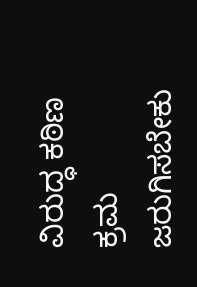ವಿರುದ್ಧ ಕಠಿಣ ಕ್ರಮ ಜರುಗಿಸಬೇಕು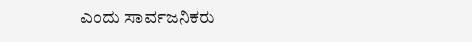ಎಂದು ಸಾರ್ವಜನಿಕರು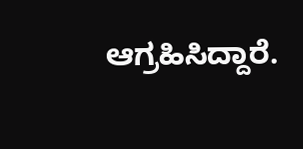ಆಗ್ರಹಿಸಿದ್ದಾರೆ.